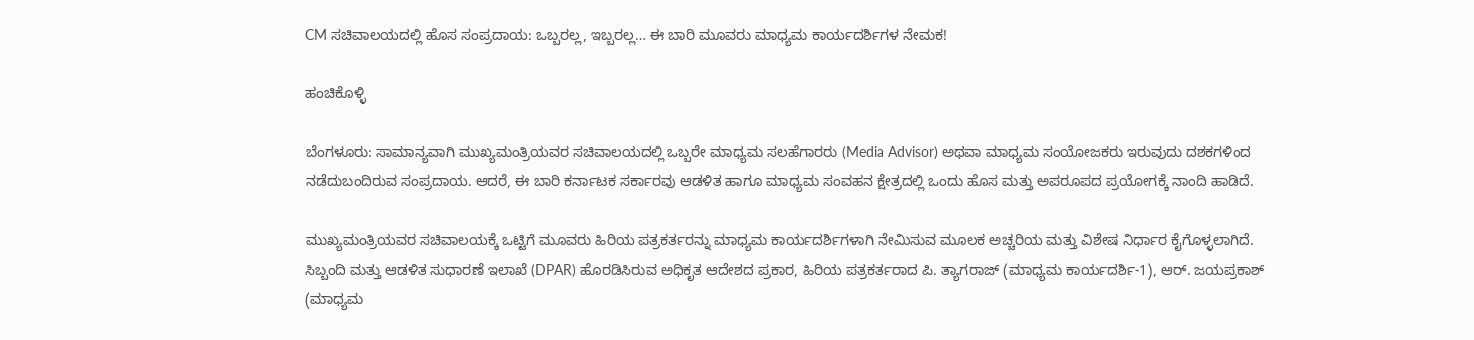CM ಸಚಿವಾಲಯದಲ್ಲಿ ಹೊಸ ಸಂಪ್ರದಾಯ: ಒಬ್ಬರಲ್ಲ, ಇಬ್ಬರಲ್ಲ… ಈ ಬಾರಿ ಮೂವರು ಮಾಧ್ಯಮ ಕಾರ್ಯದರ್ಶಿಗಳ ನೇಮಕ!

ಹಂಚಿಕೊಳ್ಳಿ

ಬೆಂಗಳೂರು: ಸಾಮಾನ್ಯವಾಗಿ ಮುಖ್ಯಮಂತ್ರಿಯವರ ಸಚಿವಾಲಯದಲ್ಲಿ ಒಬ್ಬರೇ ಮಾಧ್ಯಮ ಸಲಹೆಗಾರರು (Media Advisor) ಅಥವಾ ಮಾಧ್ಯಮ ಸಂಯೋಜಕರು ಇರುವುದು ದಶಕಗಳಿಂದ ನಡೆದುಬಂದಿರುವ ಸಂಪ್ರದಾಯ. ಆದರೆ, ಈ ಬಾರಿ ಕರ್ನಾಟಕ ಸರ್ಕಾರವು ಆಡಳಿತ ಹಾಗೂ ಮಾಧ್ಯಮ ಸಂವಹನ ಕ್ಷೇತ್ರದಲ್ಲಿ ಒಂದು ಹೊಸ ಮತ್ತು ಅಪರೂಪದ ಪ್ರಯೋಗಕ್ಕೆ ನಾಂದಿ ಹಾಡಿದೆ.

ಮುಖ್ಯಮಂತ್ರಿಯವರ ಸಚಿವಾಲಯಕ್ಕೆ ಒಟ್ಟಿಗೆ ಮೂವರು ಹಿರಿಯ ಪತ್ರಕರ್ತರನ್ನು ಮಾಧ್ಯಮ ಕಾರ್ಯದರ್ಶಿಗಳಾಗಿ ನೇಮಿಸುವ ಮೂಲಕ ಅಚ್ಚರಿಯ ಮತ್ತು ವಿಶೇಷ ನಿರ್ಧಾರ ಕೈಗೊಳ್ಳಲಾಗಿದೆ. ಸಿಬ್ಬಂದಿ ಮತ್ತು ಆಡಳಿತ ಸುಧಾರಣೆ ಇಲಾಖೆ (DPAR) ಹೊರಡಿಸಿರುವ ಅಧಿಕೃತ ಆದೇಶದ ಪ್ರಕಾರ, ಹಿರಿಯ ಪತ್ರಕರ್ತರಾದ ಪಿ. ತ್ಯಾಗರಾಜ್ (ಮಾಧ್ಯಮ ಕಾರ್ಯದರ್ಶಿ-1), ಆರ್. ಜಯಪ್ರಕಾಶ್ (ಮಾಧ್ಯಮ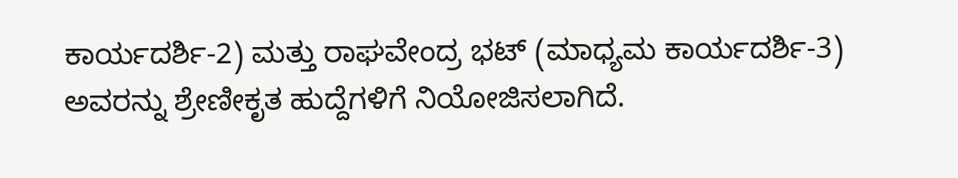ಕಾರ್ಯದರ್ಶಿ-2) ಮತ್ತು ರಾಘವೇಂದ್ರ ಭಟ್ (ಮಾಧ್ಯಮ ಕಾರ್ಯದರ್ಶಿ-3) ಅವರನ್ನು ಶ್ರೇಣೀಕೃತ ಹುದ್ದೆಗಳಿಗೆ ನಿಯೋಜಿಸಲಾಗಿದೆ.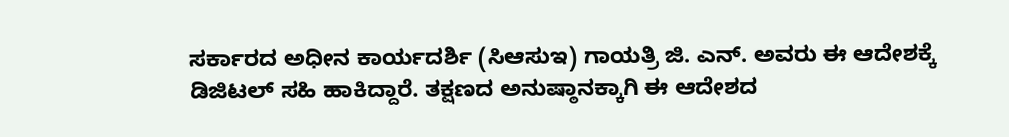ಸರ್ಕಾರದ ಅಧೀನ ಕಾರ್ಯದರ್ಶಿ (ಸಿಆಸುಇ) ಗಾಯತ್ರಿ ಜಿ. ಎನ್. ಅವರು ಈ ಆದೇಶಕ್ಕೆ ಡಿಜಿಟಲ್ ಸಹಿ ಹಾಕಿದ್ದಾರೆ. ತಕ್ಷಣದ ಅನುಷ್ಠಾನಕ್ಕಾಗಿ ಈ ಆದೇಶದ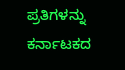ಪ್ರತಿಗಳನ್ನು ಕರ್ನಾಟಕದ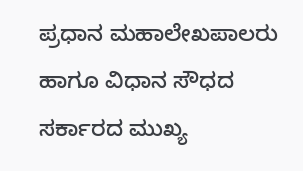ಪ್ರಧಾನ ಮಹಾಲೇಖಪಾಲರು ಹಾಗೂ ವಿಧಾನ ಸೌಧದ ಸರ್ಕಾರದ ಮುಖ್ಯ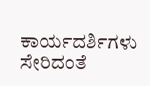ಕಾರ್ಯದರ್ಶಿಗಳು ಸೇರಿದಂತೆ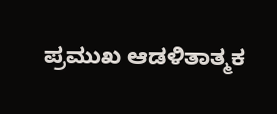ಪ್ರಮುಖ ಆಡಳಿತಾತ್ಮಕ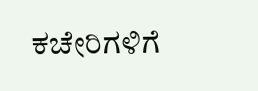ಕಚೇರಿಗಳಿಗೆ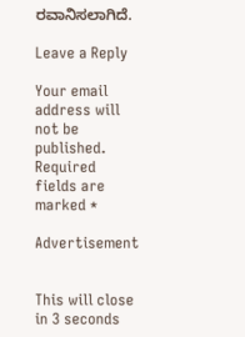ರವಾನಿಸಲಾಗಿದೆ.

Leave a Reply

Your email address will not be published. Required fields are marked *

Advertisement


This will close in 3 seconds